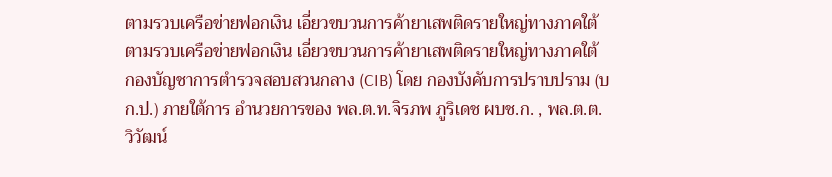ตามรวบเครือข่ายฟอกเงิน เอี่ยวขบวนการค้ายาเสพติดรายใหญ่ทางภาคใต้
ตามรวบเครือข่ายฟอกเงิน เอี่ยวขบวนการค้ายาเสพติดรายใหญ่ทางภาคใต้
กองบัญชาการตํารวจสอบสวนกลาง (CIB) โดย กองบังคับการปราบปราม (บก.ป.) ภายใต้การ อํานวยการของ พล.ต.ท.จิรภพ ภูริเดช ผบช.ก. , พล.ต.ต.วิวัฒน์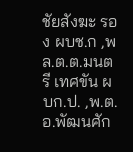ชัยสังฆะ รอง ผบช.ก ,พล.ต.ต.มนตรี เทศขัน ผบก.ป. ,พ.ต.อ.พัฒนศัก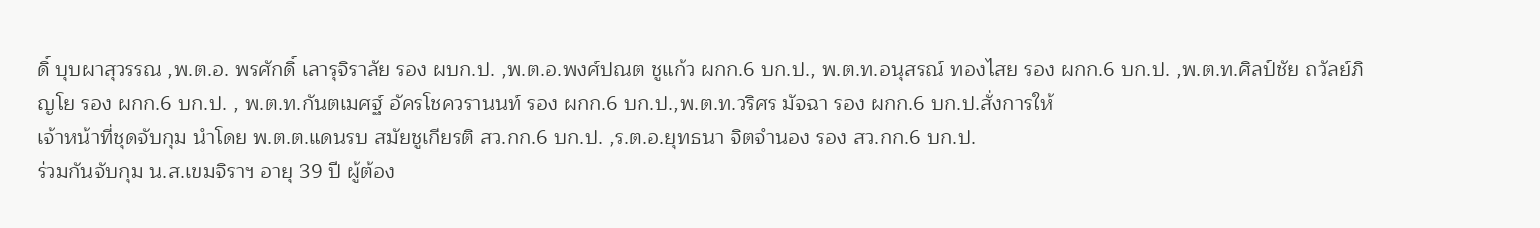ดิ์ บุบผาสุวรรณ ,พ.ต.อ. พรศักดิ์ เลารุจิราลัย รอง ผบก.ป. ,พ.ต.อ.พงศ์ปณต ชูแก้ว ผกก.6 บก.ป., พ.ต.ท.อนุสรณ์ ทองไสย รอง ผกก.6 บก.ป. ,พ.ต.ท.ศิลป์ชัย ถวัลย์ภิญโย รอง ผกก.6 บก.ป. , พ.ต.ท.กันตเมศฐ์ อัครโชควรานนท์ รอง ผกก.6 บก.ป.,พ.ต.ท.วริศร มัจฉา รอง ผกก.6 บก.ป.สั่งการให้
เจ้าหน้าที่ชุดจับกุม นําโดย พ.ต.ต.แดนรบ สมัยชูเกียรติ สว.กก.6 บก.ป. ,ร.ต.อ.ยุทธนา จิตจํานอง รอง สว.กก.6 บก.ป.
ร่วมกันจับกุม น.ส.เขมจิราฯ อายุ 39 ปี ผู้ต้อง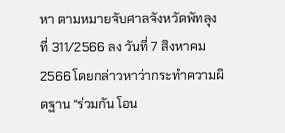หา ตามหมายจับศาลจังหวัดพัทลุงที่ 311/2566 ลง วันที่ 7 สิงหาคม 2566 โดยกล่าวหาว่ากระทําความผิดฐาน “ร่วมกัน โอน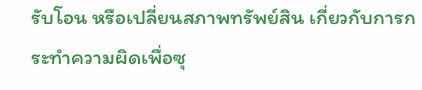รับโอน หรือเปลี่ยนสภาพทรัพย์สิน เกี่ยวกับการกระทําความผิดเพื่อซุ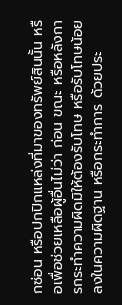กซ่อน หรือปกปิกแหล่งที่มาของทรัพย์สินนั้น หรือเพื่อช่วยเหลือผู้อื่นไม่ว่า ก่อน ขณะ หรือหลังการกระทําความผิดมิให้ต้องรับโทษ หรือรับโทษน้อยลงในความผิดฐาน หรือกระทําการ ด้วยประ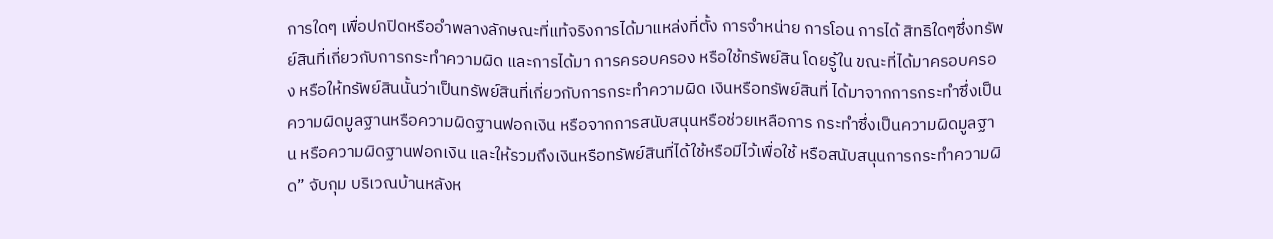การใดๆ เพื่อปกปิดหรืออําพลางลักษณะที่แท้จริงการได้มาแหล่งที่ตั้ง การจําหน่าย การโอน การได้ สิทธิใดๆซึ่งทรัพย์สินที่เกี่ยวกับการกระทําความผิด และการได้มา การครอบครอง หรือใช้ทรัพย์สิน โดยรู้ใน ขณะที่ได้มาครอบครอง หรือให้ทรัพย์สินนั้นว่าเป็นทรัพย์สินที่เกี่ยวกับการกระทําความผิด เงินหรือทรัพย์สินที่ ได้มาจากการกระทําซึ่งเป็นความผิดมูลฐานหรือความผิดฐานฟอกเงิน หรือจากการสนับสนุนหรือช่วยเหลือการ กระทําซึ่งเป็นความผิดมูลฐาน หรือความผิดฐานฟอกเงิน และให้รวมถึงเงินหรือทรัพย์สินที่ได้ใช้หรือมีไว้เพื่อใช้ หรือสนับสนุนการกระทําความผิด” จับกุม บริเวณบ้านหลังห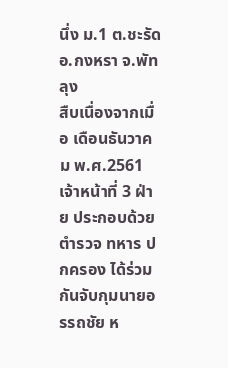นึ่ง ม.1 ต.ชะรัด อ.กงหรา จ.พัทลุง
สืบเนื่องจากเมื่อ เดือนธันวาคม พ.ศ.2561 เจ้าหน้าที่ 3 ฝ่าย ประกอบด้วย ตํารวจ ทหาร ปกครอง ได้ร่วมกันจับกุมนายอรรถชัย ห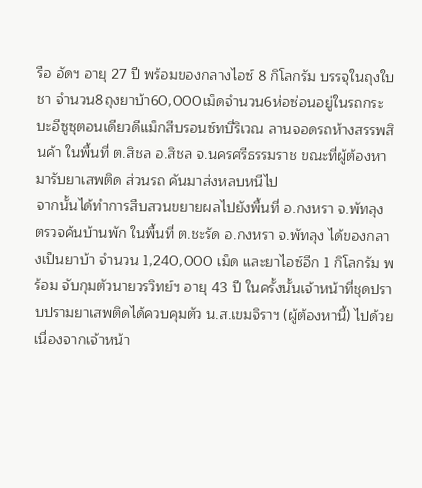รือ อัดฯ อายุ 27 ปี พร้อมของกลางไอซ์ 8 กิโลกรัม บรรจุในถุงใบชา จํานวน8ถุงยาบ้า60,000เม็ดจํานวน6ห่อซ่อนอยู่ในรถกระบะอีซูซุตอนเดียวดีแม็กสีบรอนซ์ทบี่ริเวณ ลานจอดรถห้างสรรพสินค้า ในพื้นที่ ต.สิชล อ.สิชล จ.นครศรีธรรมราช ขณะที่ผู้ต้องหามารับยาเสพติด ส่วนรถ คันมาส่งหลบหนีไป
จากนั้นได้ทําการสืบสวนขยายผลไปยังพื้นที่ อ.กงหรา จ.พัทลุง ตรวจค้นบ้านพัก ในพื้นที่ ต.ชะรัด อ.กงหรา จ.พัทลุง ได้ของกลางเป็นยาบ้า จํานวน 1,240,000 เม็ด และยาไอซ์อีก 1 กิโลกรัม พร้อม จับกุมตัวนายวรวิทย์ฯ อายุ 43 ปี ในครั้งนั้นเจ้าหน้าที่ชุดปราบปรามยาเสพติดได้ควบคุมตัว น.ส.เขมจิราฯ (ผู้ต้องหานี้) ไปด้วย เนื่องจากเจ้าหน้า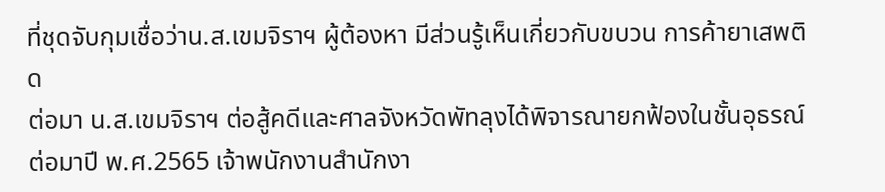ที่ชุดจับกุมเชื่อว่าน.ส.เขมจิราฯ ผู้ต้องหา มีส่วนรู้เห็นเกี่ยวกับขบวน การค้ายาเสพติด
ต่อมา น.ส.เขมจิราฯ ต่อสู้คดีและศาลจังหวัดพัทลุงได้พิจารณายกฟ้องในชั้นอุธรณ์
ต่อมาปี พ.ศ.2565 เจ้าพนักงานสํานักงา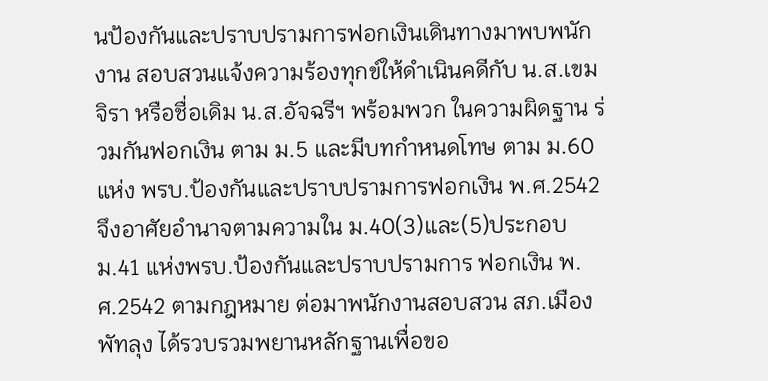นป้องกันและปราบปรามการฟอกเงินเดินทางมาพบพนักงาน สอบสวนแจ้งความร้องทุกข์ให้ดําเนินคดีกับ น.ส.เขมจิรา หรือชื่อเดิม น.ส.อัจฉรีฯ พร้อมพวก ในความผิดฐาน ร่วมกันฟอกเงิน ตาม ม.5 และมีบทกําหนดโทษ ตาม ม.60 แห่ง พรบ.ป้องกันและปราบปรามการฟอกเงิน พ.ศ.2542 จึงอาศัยอํานาจตามความใน ม.40(3)และ(5)ประกอบ ม.41 แห่งพรบ.ป้องกันและปราบปรามการ ฟอกเงิน พ.ศ.2542 ตามกฎหมาย ต่อมาพนักงานสอบสวน สภ.เมืองพัทลุง ได้รวบรวมพยานหลักฐานเพื่อขอ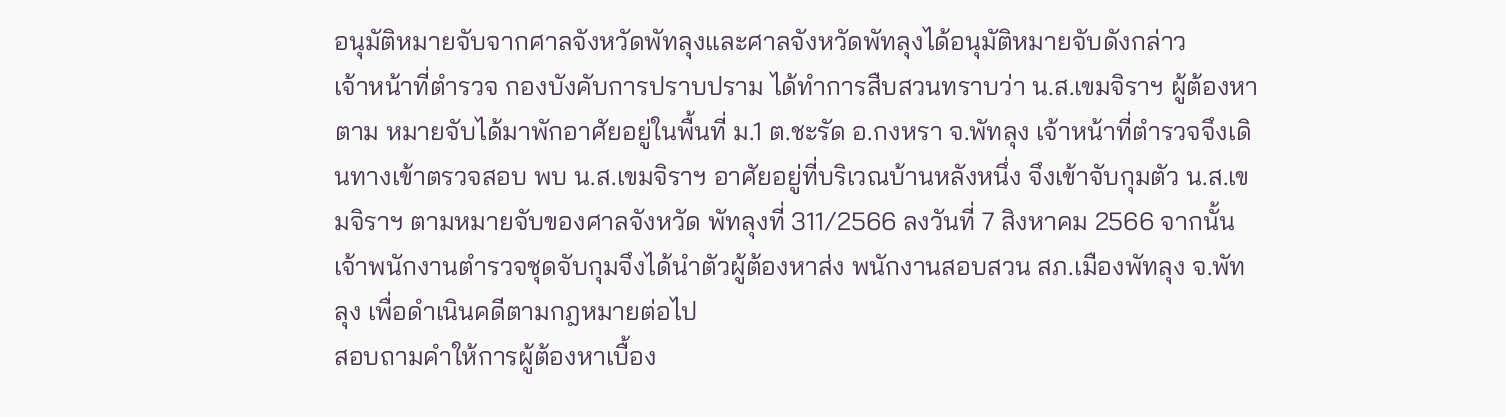อนุมัติหมายจับจากศาลจังหวัดพัทลุงและศาลจังหวัดพัทลุงได้อนุมัติหมายจับดังกล่าว
เจ้าหน้าที่ตํารวจ กองบังคับการปราบปราม ได้ทําการสืบสวนทราบว่า น.ส.เขมจิราฯ ผู้ต้องหาตาม หมายจับได้มาพักอาศัยอยู่ในพื้นที่ ม.1 ต.ชะรัด อ.กงหรา จ.พัทลุง เจ้าหน้าที่ตํารวจจึงเดินทางเข้าตรวจสอบ พบ น.ส.เขมจิราฯ อาศัยอยู่ที่บริเวณบ้านหลังหนึ่ง จึงเข้าจับกุมตัว น.ส.เขมจิราฯ ตามหมายจับของศาลจังหวัด พัทลุงที่ 311/2566 ลงวันที่ 7 สิงหาคม 2566 จากนั้นเจ้าพนักงานตํารวจชุดจับกุมจึงได้นําตัวผู้ต้องหาส่ง พนักงานสอบสวน สภ.เมืองพัทลุง จ.พัทลุง เพื่อดําเนินคดีตามกฎหมายต่อไป
สอบถามคําให้การผู้ต้องหาเบื้อง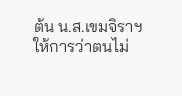ต้น น.ส.เขมจิราฯ ให้การว่าตนไม่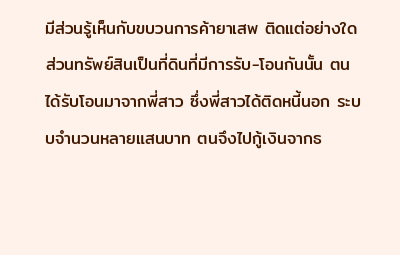มีส่วนรู้เห็นกับขบวนการค้ายาเสพ ติดแต่อย่างใด ส่วนทรัพย์สินเป็นที่ดินที่มีการรับ-โอนกันนั้น ตนได้รับโอนมาจากพี่สาว ซึ่งพี่สาวได้ติดหนี้นอก ระบบจํานวนหลายแสนบาท ตนจึงไปกู้เงินจากธ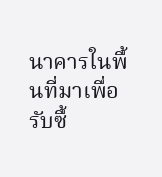นาคารในพื้นที่มาเพื่อรับซื้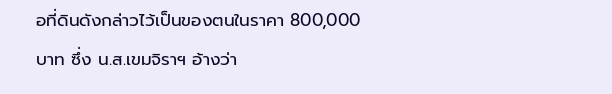อที่ดินดังกล่าวไว้เป็นของตนในราคา 800,000 บาท ซึ่ง น.ส.เขมจิราฯ อ้างว่า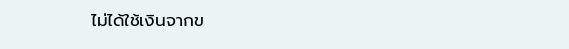ไม่ได้ใช้เงินจากข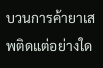บวนการค้ายาเสพติดแต่อย่างใด